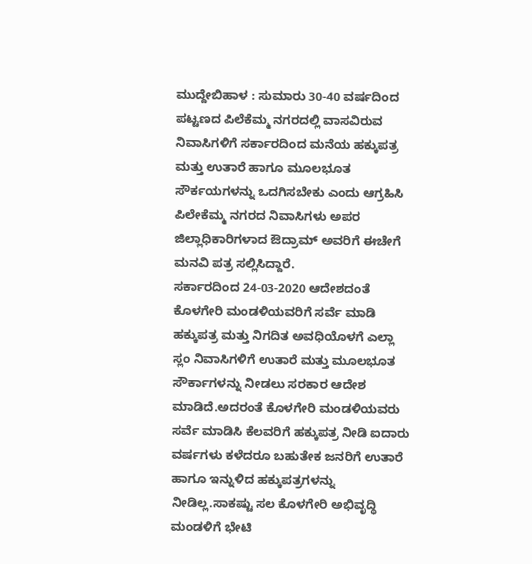ಮುದ್ದೇಬಿಹಾಳ : ಸುಮಾರು 30-40 ವರ್ಷದಿಂದ ಪಟ್ಟಣದ ಪಿಲೆಕೆಮ್ಮ ನಗರದಲ್ಲಿ ವಾಸವಿರುವ ನಿವಾಸಿಗಳಿಗೆ ಸರ್ಕಾರದಿಂದ ಮನೆಯ ಹಕ್ಕುಪತ್ರ ಮತ್ತು ಉತಾರೆ ಹಾಗೂ ಮೂಲಭೂತ ಸೌರ್ಕಯಗಳನ್ನು ಒದಗಿಸಬೇಕು ಎಂದು ಆಗ್ರಹಿಸಿ ಪಿಲೇಕೆಮ್ಮ ನಗರದ ನಿವಾಸಿಗಳು ಅಪರ ಜಿಲ್ಲಾಧಿಕಾರಿಗಳಾದ ಔದ್ರಾಮ್ ಅವರಿಗೆ ಈಚೇಗೆ ಮನವಿ ಪತ್ರ ಸಲ್ಲಿಸಿದ್ದಾರೆ.
ಸರ್ಕಾರದಿಂದ 24-03-2020 ಆದೇಶದಂತೆ ಕೊಳಗೇರಿ ಮಂಡಳಿಯವರಿಗೆ ಸರ್ವೆ ಮಾಡಿ ಹಕ್ಕುಪತ್ರ ಮತ್ತು ನಿಗದಿತ ಅವಧಿಯೊಳಗೆ ಎಲ್ಲಾ ಸ್ಲಂ ನಿವಾಸಿಗಳಿಗೆ ಉತಾರೆ ಮತ್ತು ಮೂಲಭೂತ ಸೌರ್ಕಾಗಳನ್ನು ನೀಡಲು ಸರಕಾರ ಆದೇಶ ಮಾಡಿದೆ.ಅದರಂತೆ ಕೊಳಗೇರಿ ಮಂಡಳಿಯವರು ಸರ್ವೆ ಮಾಡಿಸಿ ಕೆಲವರಿಗೆ ಹಕ್ಕುಪತ್ರ ನೀಡಿ ಐದಾರು ವರ್ಷಗಳು ಕಳೆದರೂ ಬಹುತೇಕ ಜನರಿಗೆ ಉತಾರೆ ಹಾಗೂ ಇನ್ನುಳಿದ ಹಕ್ಕುಪತ್ರಗಳನ್ನು ನೀಡಿಲ್ಲ.ಸಾಕಷ್ಟು ಸಲ ಕೊಳಗೇರಿ ಅಭಿವೃದ್ಧಿ ಮಂಡಳಿಗೆ ಭೇಟಿ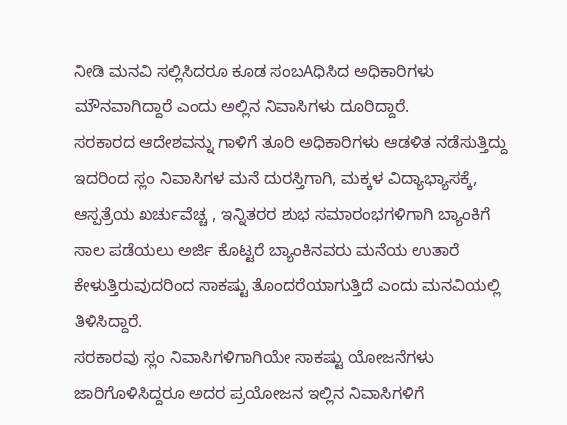ನೀಡಿ ಮನವಿ ಸಲ್ಲಿಸಿದರೂ ಕೂಡ ಸಂಬAಧಿಸಿದ ಅಧಿಕಾರಿಗಳು ಮೌನವಾಗಿದ್ದಾರೆ ಎಂದು ಅಲ್ಲಿನ ನಿವಾಸಿಗಳು ದೂರಿದ್ದಾರೆ.
ಸರಕಾರದ ಆದೇಶವನ್ನು ಗಾಳಿಗೆ ತೂರಿ ಅಧಿಕಾರಿಗಳು ಆಡಳಿತ ನಡೆಸುತ್ತಿದ್ದು ಇದರಿಂದ ಸ್ಲಂ ನಿವಾಸಿಗಳ ಮನೆ ದುರಸ್ತಿಗಾಗಿ, ಮಕ್ಕಳ ವಿದ್ಯಾಭ್ಯಾಸಕ್ಕೆ, ಆಸ್ಪತ್ರೆಯ ಖರ್ಚುವೆಚ್ಚ , ಇನ್ನಿತರರ ಶುಭ ಸಮಾರಂಭಗಳಿಗಾಗಿ ಬ್ಯಾಂಕಿಗೆ ಸಾಲ ಪಡೆಯಲು ಅರ್ಜಿ ಕೊಟ್ಟರೆ ಬ್ಯಾಂಕಿನವರು ಮನೆಯ ಉತಾರೆ ಕೇಳುತ್ತಿರುವುದರಿಂದ ಸಾಕಷ್ಟು ತೊಂದರೆಯಾಗುತ್ತಿದೆ ಎಂದು ಮನವಿಯಲ್ಲಿ ತಿಳಿಸಿದ್ದಾರೆ.
ಸರಕಾರವು ಸ್ಲಂ ನಿವಾಸಿಗಳಿಗಾಗಿಯೇ ಸಾಕಷ್ಟು ಯೋಜನೆಗಳು ಜಾರಿಗೊಳಿಸಿದ್ದರೂ ಅದರ ಪ್ರಯೋಜನ ಇಲ್ಲಿನ ನಿವಾಸಿಗಳಿಗೆ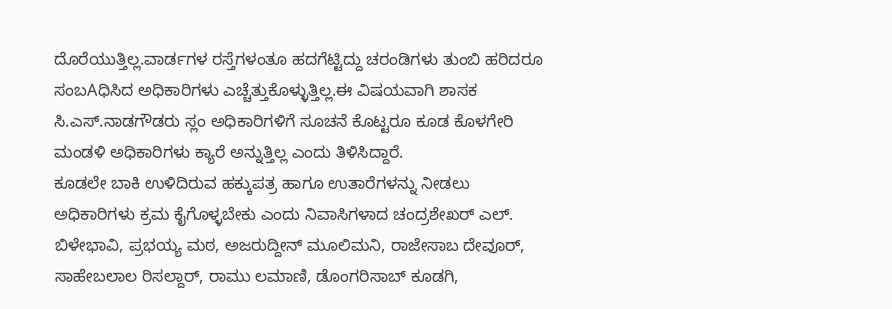ದೊರೆಯುತ್ತಿಲ್ಲ.ವಾರ್ಡಗಳ ರಸ್ತೆಗಳಂತೂ ಹದಗೆಟ್ಟಿದ್ದು ಚರಂಡಿಗಳು ತುಂಬಿ ಹರಿದರೂ ಸಂಬAಧಿಸಿದ ಅಧಿಕಾರಿಗಳು ಎಚ್ಚೆತ್ತುಕೊಳ್ಳುತ್ತಿಲ್ಲ.ಈ ವಿಷಯವಾಗಿ ಶಾಸಕ ಸಿ.ಎಸ್.ನಾಡಗೌಡರು ಸ್ಲಂ ಅಧಿಕಾರಿಗಳಿಗೆ ಸೂಚನೆ ಕೊಟ್ಟರೂ ಕೂಡ ಕೊಳಗೇರಿ ಮಂಡಳಿ ಅಧಿಕಾರಿಗಳು ಕ್ಯಾರೆ ಅನ್ನುತ್ತಿಲ್ಲ ಎಂದು ತಿಳಿಸಿದ್ದಾರೆ.
ಕೂಡಲೇ ಬಾಕಿ ಉಳಿದಿರುವ ಹಕ್ಕುಪತ್ರ ಹಾಗೂ ಉತಾರೆಗಳನ್ನು ನೀಡಲು ಅಧಿಕಾರಿಗಳು ಕ್ರಮ ಕೈಗೊಳ್ಳಬೇಕು ಎಂದು ನಿವಾಸಿಗಳಾದ ಚಂದ್ರಶೇಖರ್ ಎಲ್. ಬಿಳೇಭಾವಿ, ಪ್ರಭಯ್ಯ ಮಠ, ಅಜರುದ್ದೀನ್ ಮೂಲಿಮನಿ, ರಾಜೇಸಾಬ ದೇವೂರ್, ಸಾಹೇಬಲಾಲ ರಿಸಲ್ದಾರ್, ರಾಮು ಲಮಾಣಿ, ಡೊಂಗರಿಸಾಬ್ ಕೂಡಗಿ,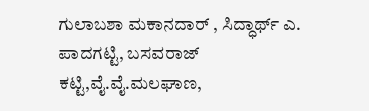ಗುಲಾಬಶಾ ಮಕಾನದಾರ್ , ಸಿದ್ಧಾರ್ಥ್ ಎ. ಪಾದಗಟ್ಟಿ, ಬಸವರಾಜ್ ಕಟ್ಟಿ,ವೈ.ವೈ.ಮಲಘಾಣ,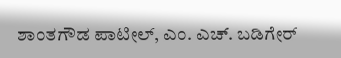ಶಾಂತಗೌಡ ಪಾಟೀಲ್, ಎಂ. ಎಚ್. ಬಡಿಗೇರ್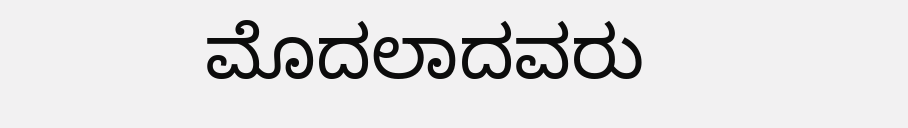ಮೊದಲಾದವರು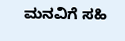ಮನವಿಗೆ ಸಹಿ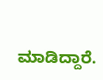ಮಾಡಿದ್ದಾರೆ.